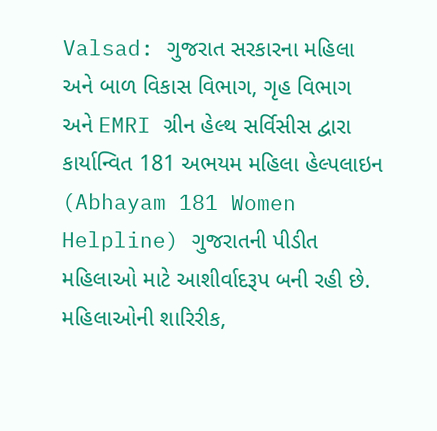Valsad: ગુજરાત સરકારના મહિલા અને બાળ વિકાસ વિભાગ, ગૃહ વિભાગ અને EMRI ગ્રીન હેલ્થ સર્વિસીસ દ્વારા કાર્યાન્વિત 181 અભયમ મહિલા હેલ્પલાઇન (Abhayam 181 Women Helpline) ગુજરાતની પીડીત મહિલાઓ માટે આશીર્વાદરૂપ બની રહી છે.
મહિલાઓની શારિરીક,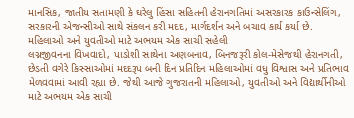માનસિક, જાતીય સતામણી કે ઘરેલુ હિંસા સહિતની હેરાનગતિમાં અસરકારક કાઉન્સેલિંગ, સરકારની એજન્સીઓ સાથે સંકલન કરી મદદ, માર્ગદર્શન અને બચાવ કાર્ય કર્યા છે.
મહિલાઓ અને યુવતીઓ માટે અભયમ એક સાચી સહેલી
લગ્નજીવનના વિખવાદો, પાડોશી સાથેના અણબનાવ, બિનજરૂરી કોલ-મેસેજથી હેરાનગતી, છેડતી વગેરે કિસ્સાઓમાં મદદરૂપ બની દિન પ્રતિદિન મહિલાઓમાં વધુ વિશ્વાસ અને પ્રતિભાવ મેળવવામાં આવી રહ્યા છે. જેથી આજે ગુજરાતની મહિલાઓ, યુવતીઓ અને વિદ્યાર્થીનીઓ માટે અભયમ એક સાચી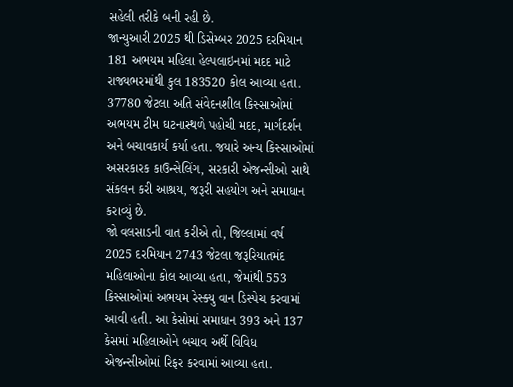સહેલી તરીકે બની રહી છે.
જાન્યુઆરી 2025 થી ડિસેમ્બર 2025 દરમિયાન 181 અભયમ મહિલા હેલ્પલાઇનમાં મદદ માટે રાજ્યભરમાંથી કુલ 183520 કોલ આવ્યા હતા. 37780 જેટલા અતિ સંવેદનશીલ કિસ્સાઓમાં અભયમ ટીમ ઘટનાસ્થળે પહોચી મદદ, માર્ગદર્શન અને બચાવકાર્ય કર્યા હતા. જયારે અન્ય કિસ્સાઓમાં અસરકારક કાઉન્સેલિંગ, સરકારી એજન્સીઓ સાથે સંકલન કરી આશ્રય, જરૂરી સહયોગ અને સમાધાન કરાવ્યું છે.
જો વલસાડની વાત કરીએ તો, જિલ્લામાં વર્ષ 2025 દરમિયાન 2743 જેટલા જરૂરિયાતમંદ મહિલાઓના કોલ આવ્યા હતા, જેમાંથી 553 કિસ્સાઓમાં અભયમ રેસ્ક્યુ વાન ડિસ્પેચ કરવામાં આવી હતી. આ કેસોમાં સમાધાન 393 અને 137 કેસમાં મહિલાઓને બચાવ અર્થે વિવિધ એજન્સીઓમાં રિફર કરવામાં આવ્યા હતા.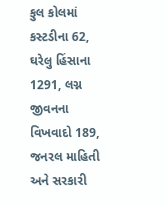કુલ કોલમાં કસ્ટડીના 62, ઘરેલુ હિંસાના 1291, લગ્ન જીવનના વિખવાદો 189, જનરલ માહિતી અને સરકારી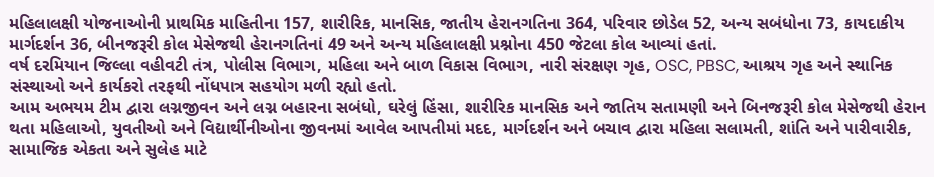મહિલાલક્ષી યોજનાઓની પ્રાથમિક માહિતીના 157, શારીરિક, માનસિક, જાતીય હેરાનગતિના 364, પરિવાર છોડેલ 52, અન્ય સબંધોના 73, કાયદાકીય માર્ગદર્શન 36, બીનજરૂરી કોલ મેસેજથી હેરાનગતિનાં 49 અને અન્ય મહિલાલક્ષી પ્રશ્નોના 450 જેટલા કોલ આવ્યાં હતાં.
વર્ષ દરમિયાન જિલ્લા વહીવટી તંત્ર, પોલીસ વિભાગ, મહિલા અને બાળ વિકાસ વિભાગ, નારી સંરક્ષણ ગૃહ, OSC, PBSC, આશ્રય ગૃહ અને સ્થાનિક સંસ્થાઓ અને કાર્યકરો તરફથી નોંધપાત્ર સહયોગ મળી રહ્યો હતો.
આમ અભયમ ટીમ દ્વારા લગ્નજીવન અને લગ્ન બહારના સબંધો, ઘરેલું હિંસા, શારીરિક માનસિક અને જાતિય સતામણી અને બિનજરૂરી કોલ મેસેજથી હેરાન થતા મહિલાઓ, યુવતીઓ અને વિદ્યાર્થીનીઓના જીવનમાં આવેલ આપતીમાં મદદ, માર્ગદર્શન અને બચાવ દ્વારા મહિલા સલામતી, શાંતિ અને પારીવારીક, સામાજિક એકતા અને સુલેહ માટે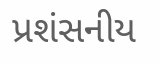પ્રશંસનીય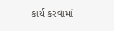કાર્ય કરવામાં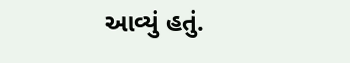આવ્યું હતું.